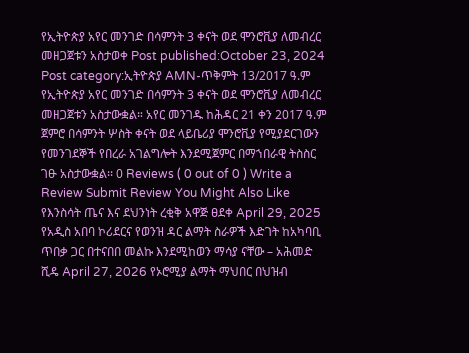የኢትዮጵያ አየር መንገድ በሳምንት 3 ቀናት ወደ ሞንሮቪያ ለመብረር መዘጋጀቱን አስታወቀ Post published:October 23, 2024 Post category:ኢትዮጵያ AMN-ጥቅምት 13/2017 ዓ.ም የኢትዮጵያ አየር መንገድ በሳምንት 3 ቀናት ወደ ሞንሮቪያ ለመብረር መዘጋጀቱን አስታውቋል። አየር መንገዱ ከሕዳር 21 ቀን 2017 ዓ.ም ጀምሮ በሳምንት ሦስት ቀናት ወደ ላይቤሪያ ሞንሮቪያ የሚያደርገውን የመንገደኞች የበረራ አገልግሎት እንደሚጀምር በማኀበራዊ ትስስር ገፁ አስታውቋል፡፡ 0 Reviews ( 0 out of 0 ) Write a Review Submit Review You Might Also Like የእንስሳት ጤና እና ደህንነት ረቂቅ አዋጅ ፀደቀ April 29, 2025 የአዲስ አበባ ኮሪደርና የወንዝ ዳር ልማት ስራዎች እድገት ከአካባቢ ጥበቃ ጋር በተናበበ መልኩ እንደሚከወን ማሳያ ናቸው – አሕመድ ሺዴ April 27, 2026 የኦሮሚያ ልማት ማህበር በህዝብ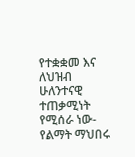የተቋቋመ እና ለህዝብ ሁለንተናዊ ተጠቃሚነት የሚሰራ ነው- የልማት ማህበሩ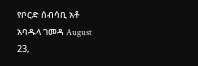የቦርድ ሰብሳቢ አቶ አባዱላ ገመዳ August 23,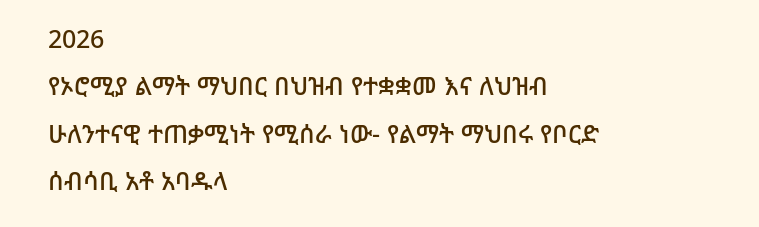2026
የኦሮሚያ ልማት ማህበር በህዝብ የተቋቋመ እና ለህዝብ ሁለንተናዊ ተጠቃሚነት የሚሰራ ነው- የልማት ማህበሩ የቦርድ ሰብሳቢ አቶ አባዱላ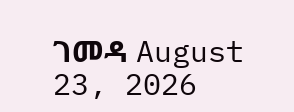ገመዳ August 23, 2026